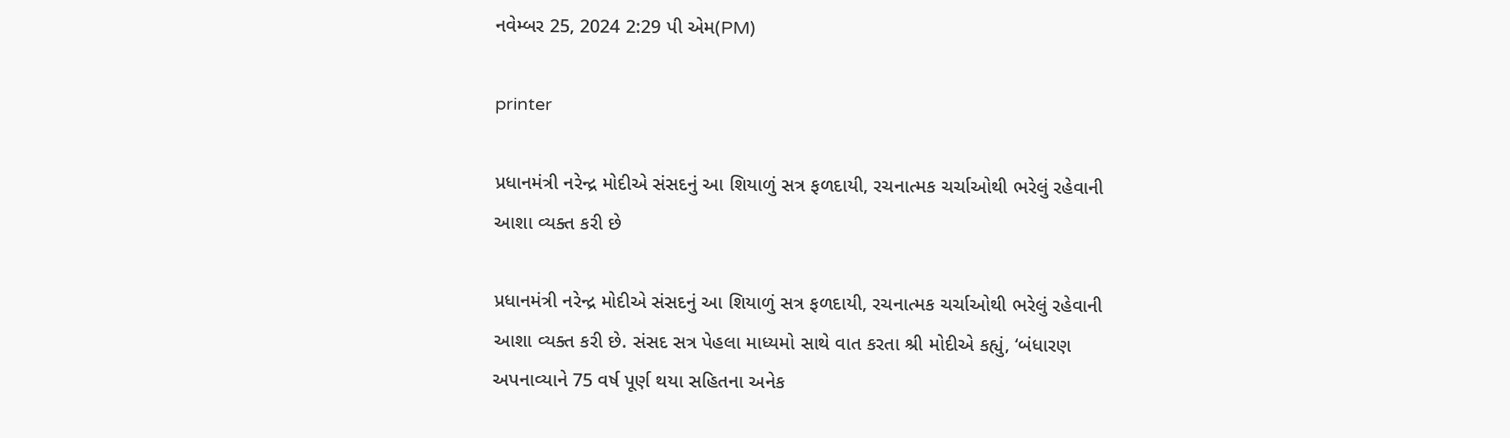નવેમ્બર 25, 2024 2:29 પી એમ(PM)

printer

પ્રધાનમંત્રી નરેન્દ્ર મોદીએ સંસદનું આ શિયાળું સત્ર ફળદાયી, રચનાત્મક ચર્ચાઓથી ભરેલું રહેવાની આશા વ્યક્ત કરી છે

પ્રધાનમંત્રી નરેન્દ્ર મોદીએ સંસદનું આ શિયાળું સત્ર ફળદાયી, રચનાત્મક ચર્ચાઓથી ભરેલું રહેવાની આશા વ્યક્ત કરી છે. સંસદ સત્ર પેહલા માધ્યમો સાથે વાત કરતા શ્રી મોદીએ કહ્યું, ‘બંધારણ અપનાવ્યાને 75 વર્ષ પૂર્ણ થયા સહિતના અનેક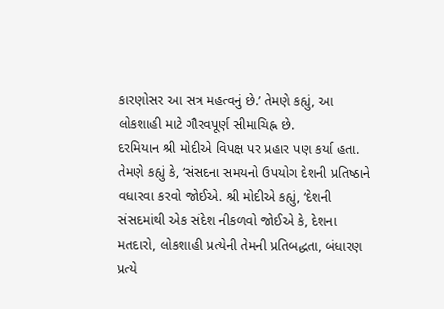કારણોસર આ સત્ર મહત્વનું છે.’ તેમણે કહ્યું, આ લોકશાહી માટે ગૌરવપૂર્ણ સીમાચિહ્ન છે.
દરમિયાન શ્રી મોદીએ વિપક્ષ પર પ્રહાર પણ કર્યા હતા. તેમણે કહ્યું કે, ‘સંસદના સમયનો ઉપયોગ દેશની પ્રતિષ્ઠાને વધારવા કરવો જોઈએ. શ્રી મોદીએ કહ્યું, ‘દેશની સંસદમાંથી એક સંદેશ નીકળવો જોઈએ કે, દેશના મતદારો, લોકશાહી પ્રત્યેની તેમની પ્રતિબદ્ધતા, બંધારણ પ્રત્યે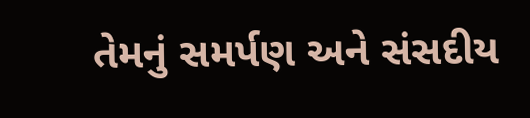તેમનું સમર્પણ અને સંસદીય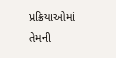પ્રક્રિયાઓમાં તેમની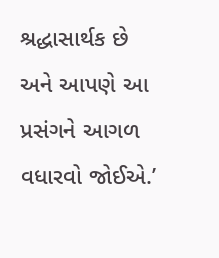શ્રદ્ધાસાર્થક છે અને આપણે આ પ્રસંગને આગળ વધારવો જોઈએ.’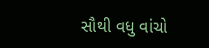સૌથી વધુ વાંચો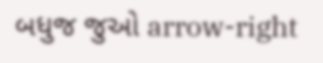બધુજ જુઓ arrow-right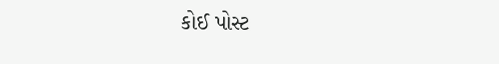કોઈ પોસ્ટ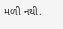મળી નથી.